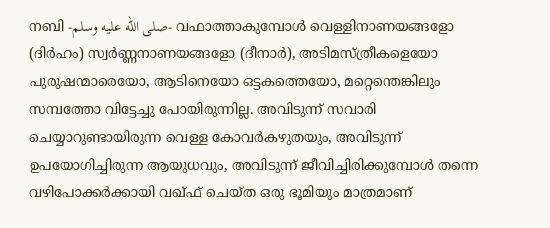നബി -صلى الله عليه وسلم- വഫാത്താകുമ്പോൾ വെള്ളിനാണയങ്ങളോ (ദിർഹം) സ്വർണ്ണനാണയങ്ങളോ (ദീനാർ), അടിമസ്ത്രീകളെയോ പുരുഷന്മാരെയോ, ആടിനെയോ ഒട്ടകത്തെയോ, മറ്റെന്തെങ്കിലും സമ്പത്തോ വിട്ടേച്ചു പോയിരുന്നില്ല. അവിടുന്ന് സവാരി ചെയ്യാറുണ്ടായിരുന്ന വെള്ള കോവർകഴുതയും, അവിടുന്ന് ഉപയോഗിച്ചിരുന്ന ആയുധവും, അവിടുന്ന് ജീവിച്ചിരിക്കുമ്പോൾ തന്നെ വഴിപോക്കർക്കായി വഖ്ഫ് ചെയ്ത ഒരു ഭൂമിയും മാത്രമാണ്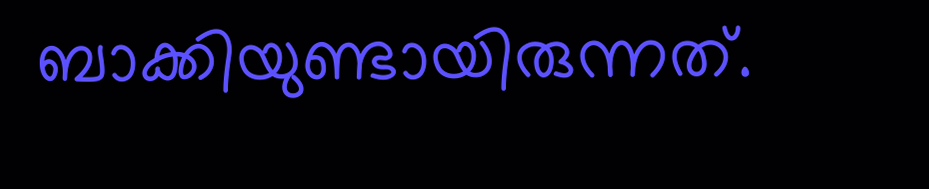ബാക്കിയുണ്ടായിരുന്നത്.